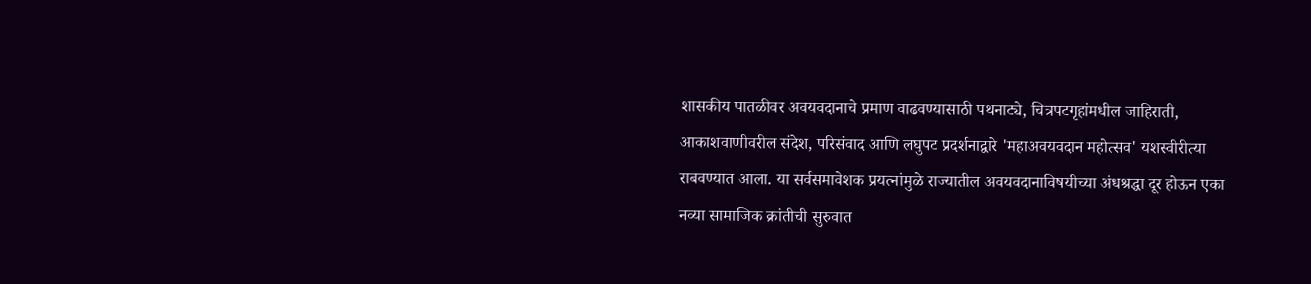शासकीय पातळीवर अवयवदानाचे प्रमाण वाढवण्यासाठी पथनाट्ये, चित्रपटगृहांमधील जाहिराती, आकाशवाणीवरील संदेश, परिसंवाद आणि लघुपट प्रदर्शनाद्वारे 'महाअवयवदान महोत्सव' यशस्वीरीत्या राबवण्यात आला. या सर्वसमावेशक प्रयत्नांमुळे राज्यातील अवयवदानाविषयीच्या अंधश्रद्धा दूर होऊन एका नव्या सामाजिक क्रांतीची सुरुवात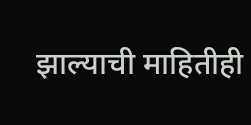झाल्याची माहितीही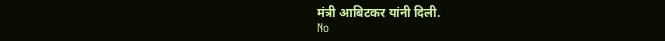मंत्री आबिटकर यांनी दिली.
No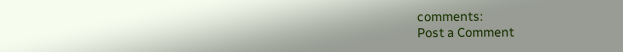comments:
Post a Comment